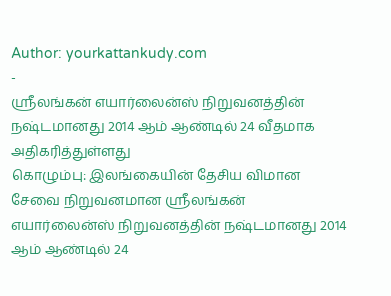Author: yourkattankudy.com
-
ஸ்ரீலங்கன் எயார்லைன்ஸ் நிறுவனத்தின் நஷ்டமானது 2014 ஆம் ஆண்டில் 24 வீதமாக அதிகரித்துள்ளது
கொழும்பு: இலங்கையின் தேசிய விமான சேவை நிறுவனமான ஸ்ரீலங்கன் எயார்லைன்ஸ் நிறுவனத்தின் நஷ்டமானது 2014 ஆம் ஆண்டில் 24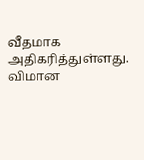வீதமாக அதிகரித்துள்ளது. விமான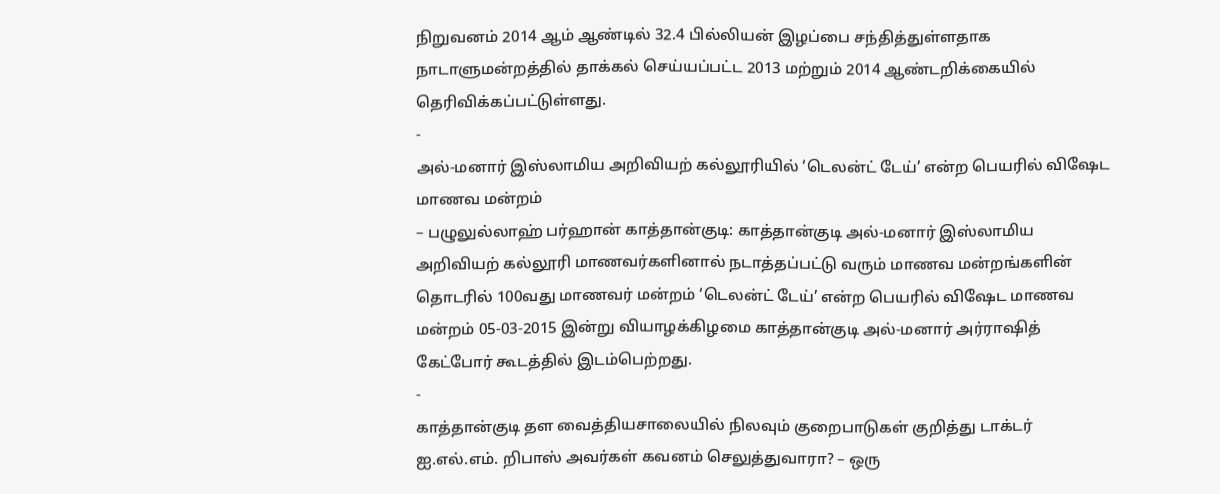நிறுவனம் 2014 ஆம் ஆண்டில் 32.4 பில்லியன் இழப்பை சந்தித்துள்ளதாக நாடாளுமன்றத்தில் தாக்கல் செய்யப்பட்ட 2013 மற்றும் 2014 ஆண்டறிக்கையில் தெரிவிக்கப்பட்டுள்ளது.
-
அல்-மனார் இஸ்லாமிய அறிவியற் கல்லூரியில் ‘டெலன்ட் டேய்’ என்ற பெயரில் விஷேட மாணவ மன்றம்
– பழுலுல்லாஹ் பர்ஹான் காத்தான்குடி: காத்தான்குடி அல்-மனார் இஸ்லாமிய அறிவியற் கல்லூரி மாணவர்களினால் நடாத்தப்பட்டு வரும் மாணவ மன்றங்களின் தொடரில் 100வது மாணவர் மன்றம் ‘டெலன்ட் டேய்’ என்ற பெயரில் விஷேட மாணவ மன்றம் 05-03-2015 இன்று வியாழக்கிழமை காத்தான்குடி அல்-மனார் அர்ராஷித் கேட்போர் கூடத்தில் இடம்பெற்றது.
-
காத்தான்குடி தள வைத்தியசாலையில் நிலவும் குறைபாடுகள் குறித்து டாக்டர் ஐ.எல்.எம். றிபாஸ் அவர்கள் கவனம் செலுத்துவாரா? – ஒரு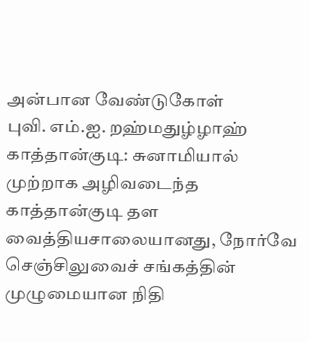அன்பான வேண்டுகோள்
புவி. எம்.ஐ. றஹ்மதுழ்ழாஹ் காத்தான்குடி: சுனாமியால் முற்றாக அழிவடைந்த காத்தான்குடி தள வைத்தியசாலையானது, நோர்வே செஞ்சிலுவைச் சங்கத்தின் முழுமையான நிதி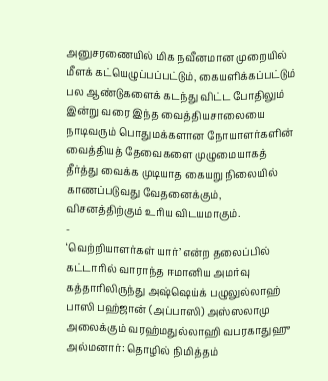அனுசரணையில் மிக நவீனமான முறையில் மீளக் கட்யெழுப்பப்பட்டும், கையளிக்கப்பட்டும் பல ஆண்டுகளைக் கடந்து விட்ட போதிலும் இன்று வரை இந்த வைத்தியசாலையை நாடிவரும் பொதுமக்களான நோயாளர்களின் வைத்தியத் தேவைகளை முழுமையாகத் தீர்த்து வைக்க முடியாத கையறு நிலையில் காணப்படுவது வேதனைக்கும், விசனத்திற்கும் உரிய விடயமாகும்.
-
‘வெற்றியாளர்கள் யார்’ என்ற தலைப்பில் கட்டாரில் வாராந்த ஈமானிய அமர்வு
கத்தாரிலிருந்து அஷ்ஷெய்க் பழுலுல்லாஹ் பாஸி பஹ்ஜான் (அப்பாஸி) அஸ்ஸலாமு அலைக்கும் வரஹ்மதுல்லாஹி வபரகாதுஹு அல்மனார்: தொழில் நிமித்தம்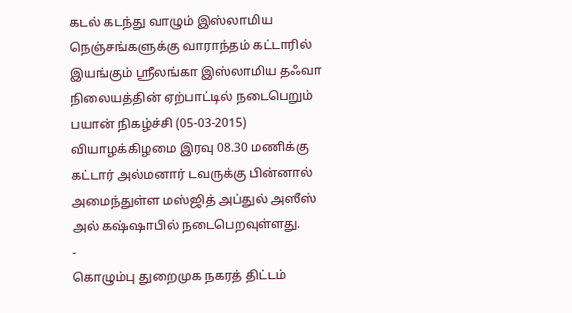கடல் கடந்து வாழும் இஸ்லாமிய நெஞ்சங்களுக்கு வாராந்தம் கட்டாரில் இயங்கும் ஸ்ரீலங்கா இஸ்லாமிய தஃவா நிலையத்தின் ஏற்பாட்டில் நடைபெறும் பயான் நிகழ்ச்சி (05-03-2015) வியாழக்கிழமை இரவு 08.30 மணிக்கு கட்டார் அல்மனார் டவருக்கு பின்னால் அமைந்துள்ள மஸ்ஜித் அப்துல் அஸீஸ் அல் கஷ்ஷாபில் நடைபெறவுள்ளது.
-
கொழும்பு துறைமுக நகரத் திட்டம்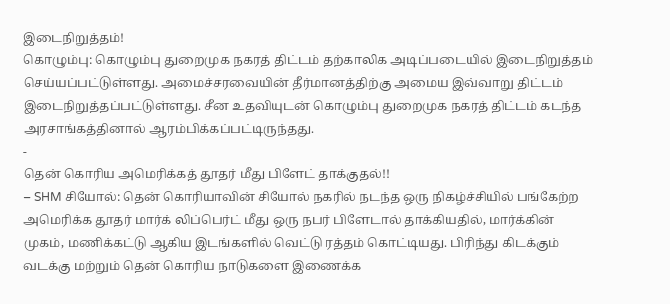இடைநிறுத்தம்!
கொழும்பு: கொழும்பு துறைமுக நகரத் திட்டம் தற்காலிக அடிப்படையில் இடைநிறுத்தம் செய்யப்பட்டுள்ளது. அமைச்சரவையின் தீர்மானத்திற்கு அமைய இவ்வாறு திட்டம் இடைநிறுத்தப்பட்டுள்ளது. சீன உதவியுடன் கொழும்பு துறைமுக நகரத் திட்டம் கடந்த அரசாங்கத்தினால் ஆரம்பிக்கப்பட்டிருந்தது.
-
தென் கொரிய அமெரிக்கத் தூதர் மீது பிளேட் தாக்குதல்!!
– SHM சியோல்: தென் கொரியாவின் சியோல் நகரில் நடந்த ஒரு நிகழ்ச்சியில் பங்கேற்ற அமெரிக்க தூதர் மார்க் லிப்பெர்ட் மீது ஒரு நபர் பிளேடால் தாக்கியதில், மார்க்கின் முகம், மணிக்கட்டு ஆகிய இடங்களில் வெட்டு ரத்தம் கொட்டியது. பிரிந்து கிடக்கும் வடக்கு மற்றும் தென் கொரிய நாடுகளை இணைக்க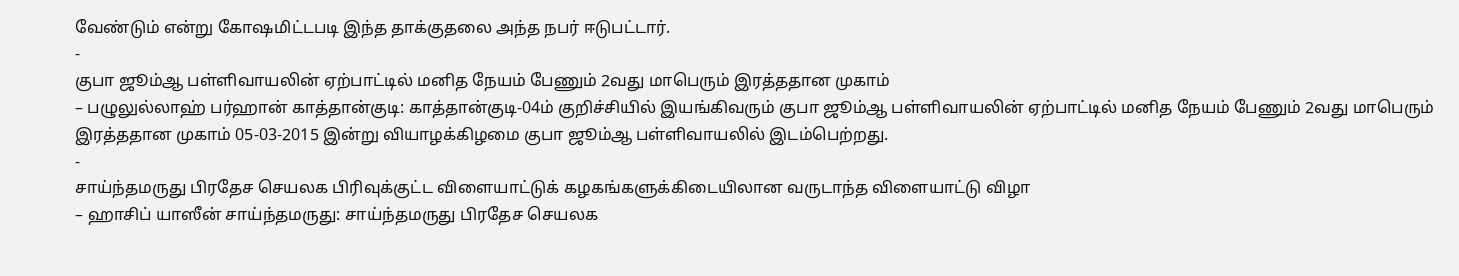வேண்டும் என்று கோஷமிட்டபடி இந்த தாக்குதலை அந்த நபர் ஈடுபட்டார்.
-
குபா ஜூம்ஆ பள்ளிவாயலின் ஏற்பாட்டில் மனித நேயம் பேணும் 2வது மாபெரும் இரத்ததான முகாம்
– பழுலுல்லாஹ் பர்ஹான் காத்தான்குடி: காத்தான்குடி-04ம் குறிச்சியில் இயங்கிவரும் குபா ஜூம்ஆ பள்ளிவாயலின் ஏற்பாட்டில் மனித நேயம் பேணும் 2வது மாபெரும் இரத்ததான முகாம் 05-03-2015 இன்று வியாழக்கிழமை குபா ஜூம்ஆ பள்ளிவாயலில் இடம்பெற்றது.
-
சாய்ந்தமருது பிரதேச செயலக பிரிவுக்குட்ட விளையாட்டுக் கழகங்களுக்கிடையிலான வருடாந்த விளையாட்டு விழா
– ஹாசிப் யாஸீன் சாய்ந்தமருது: சாய்ந்தமருது பிரதேச செயலக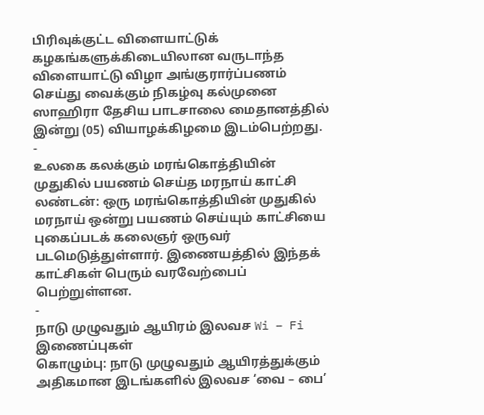பிரிவுக்குட்ட விளையாட்டுக் கழகங்களுக்கிடையிலான வருடாந்த விளையாட்டு விழா அங்குரார்ப்பணம் செய்து வைக்கும் நிகழ்வு கல்முனை ஸாஹிரா தேசிய பாடசாலை மைதானத்தில் இன்று (05) வியாழக்கிழமை இடம்பெற்றது.
-
உலகை கலக்கும் மரங்கொத்தியின் முதுகில் பயணம் செய்த மரநாய் காட்சி
லண்டன்: ஒரு மரங்கொத்தியின் முதுகில் மரநாய் ஒன்று பயணம் செய்யும் காட்சியை புகைப்படக் கலைஞர் ஒருவர் படமெடுத்துள்ளார். இணையத்தில் இந்தக் காட்சிகள் பெரும் வரவேற்பைப் பெற்றுள்ளன.
-
நாடு முழுவதும் ஆயிரம் இலவச Wi – Fi இணைப்புகள்
கொழும்பு: நாடு முழுவதும் ஆயிரத்துக்கும் அதிகமான இடங்களில் இலவச ‘வை – பை’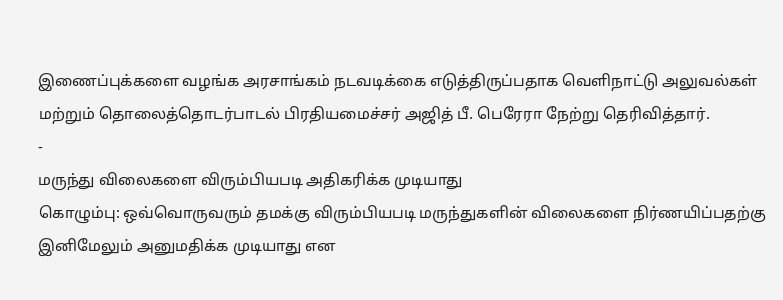இணைப்புக்களை வழங்க அரசாங்கம் நடவடிக்கை எடுத்திருப்பதாக வெளிநாட்டு அலுவல்கள் மற்றும் தொலைத்தொடர்பாடல் பிரதியமைச்சர் அஜித் பீ. பெரேரா நேற்று தெரிவித்தார்.
-
மருந்து விலைகளை விரும்பியபடி அதிகரிக்க முடியாது
கொழும்பு: ஒவ்வொருவரும் தமக்கு விரும்பியபடி மருந்துகளின் விலைகளை நிர்ணயிப்பதற்கு இனிமேலும் அனுமதிக்க முடியாது என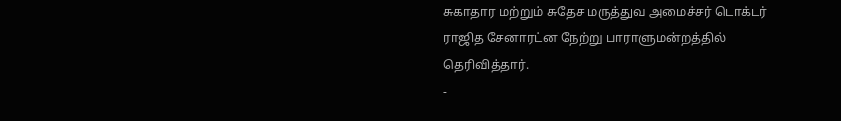சுகாதார மற்றும் சுதேச மருத்துவ அமைச்சர் டொக்டர் ராஜித சேனாரட்ன நேற்று பாராளுமன்றத்தில் தெரிவித்தார்.
-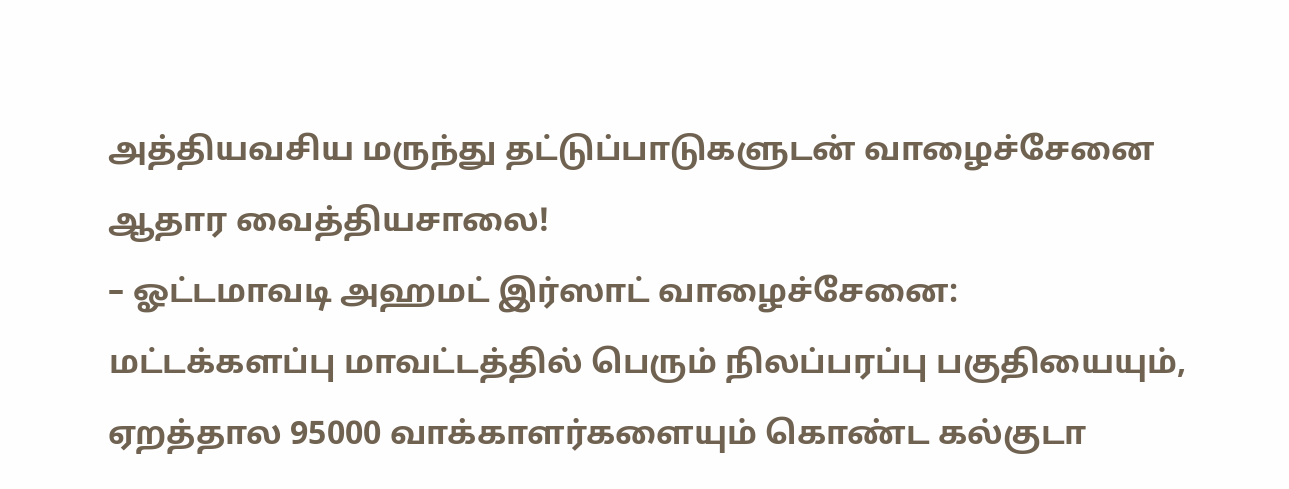அத்தியவசிய மருந்து தட்டுப்பாடுகளுடன் வாழைச்சேனை ஆதார வைத்தியசாலை!
– ஓட்டமாவடி அஹமட் இர்ஸாட் வாழைச்சேனை: மட்டக்களப்பு மாவட்டத்தில் பெரும் நிலப்பரப்பு பகுதியையும், ஏறத்தால 95000 வாக்காளர்களையும் கொண்ட கல்குடா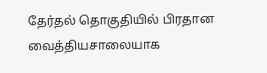தேர்தல் தொகுதியில் பிரதான வைத்தியசாலையாக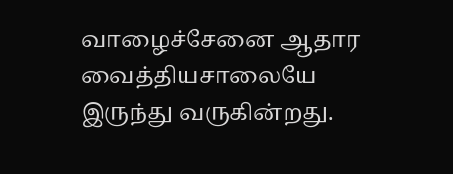வாழைச்சேனை ஆதார வைத்தியசாலையே இருந்து வருகின்றது.